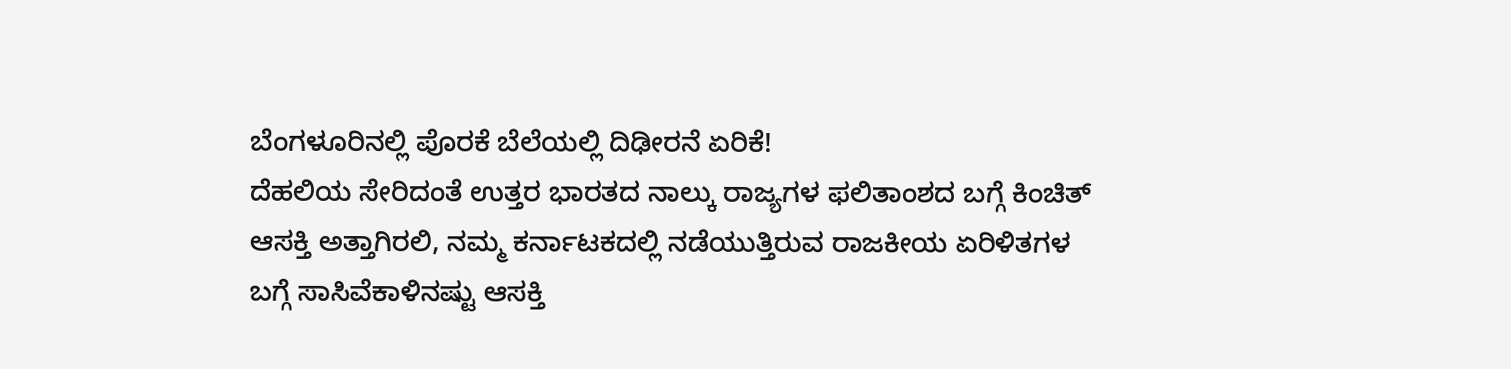ಬೆಂಗಳೂರಿನಲ್ಲಿ ಪೊರಕೆ ಬೆಲೆಯಲ್ಲಿ ದಿಢೀರನೆ ಏರಿಕೆ!
ದೆಹಲಿಯ ಸೇರಿದಂತೆ ಉತ್ತರ ಭಾರತದ ನಾಲ್ಕು ರಾಜ್ಯಗಳ ಫಲಿತಾಂಶದ ಬಗ್ಗೆ ಕಿಂಚಿತ್ ಆಸಕ್ತಿ ಅತ್ತಾಗಿರಲಿ, ನಮ್ಮ ಕರ್ನಾಟಕದಲ್ಲಿ ನಡೆಯುತ್ತಿರುವ ರಾಜಕೀಯ ಏರಿಳಿತಗಳ ಬಗ್ಗೆ ಸಾಸಿವೆಕಾಳಿನಷ್ಟು ಆಸಕ್ತಿ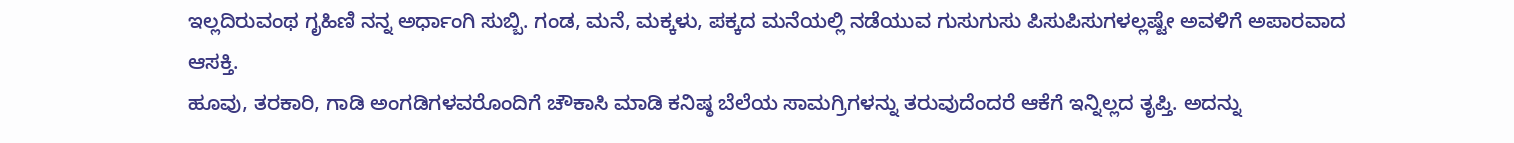ಇಲ್ಲದಿರುವಂಥ ಗೃಹಿಣಿ ನನ್ನ ಅರ್ಧಾಂಗಿ ಸುಬ್ಬಿ. ಗಂಡ, ಮನೆ, ಮಕ್ಕಳು, ಪಕ್ಕದ ಮನೆಯಲ್ಲಿ ನಡೆಯುವ ಗುಸುಗುಸು ಪಿಸುಪಿಸುಗಳಲ್ಲಷ್ಟೇ ಅವಳಿಗೆ ಅಪಾರವಾದ ಆಸಕ್ತಿ.
ಹೂವು, ತರಕಾರಿ, ಗಾಡಿ ಅಂಗಡಿಗಳವರೊಂದಿಗೆ ಚೌಕಾಸಿ ಮಾಡಿ ಕನಿಷ್ಠ ಬೆಲೆಯ ಸಾಮಗ್ರಿಗಳನ್ನು ತರುವುದೆಂದರೆ ಆಕೆಗೆ ಇನ್ನಿಲ್ಲದ ತೃಪ್ತಿ. ಅದನ್ನು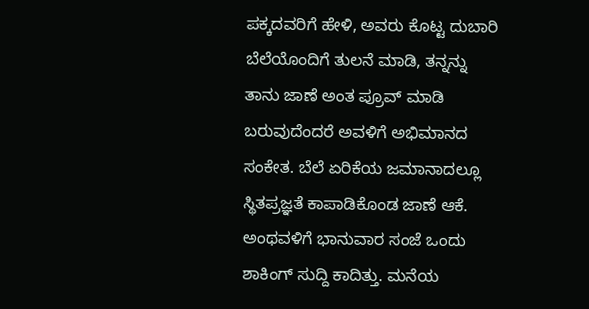ಪಕ್ಕದವರಿಗೆ ಹೇಳಿ, ಅವರು ಕೊಟ್ಟ ದುಬಾರಿ ಬೆಲೆಯೊಂದಿಗೆ ತುಲನೆ ಮಾಡಿ, ತನ್ನನ್ನು ತಾನು ಜಾಣೆ ಅಂತ ಪ್ರೂವ್ ಮಾಡಿ ಬರುವುದೆಂದರೆ ಅವಳಿಗೆ ಅಭಿಮಾನದ ಸಂಕೇತ. ಬೆಲೆ ಏರಿಕೆಯ ಜಮಾನಾದಲ್ಲೂ ಸ್ಥಿತಪ್ರಜ್ಞತೆ ಕಾಪಾಡಿಕೊಂಡ ಜಾಣೆ ಆಕೆ.
ಅಂಥವಳಿಗೆ ಭಾನುವಾರ ಸಂಜೆ ಒಂದು ಶಾಕಿಂಗ್ ಸುದ್ದಿ ಕಾದಿತ್ತು. ಮನೆಯ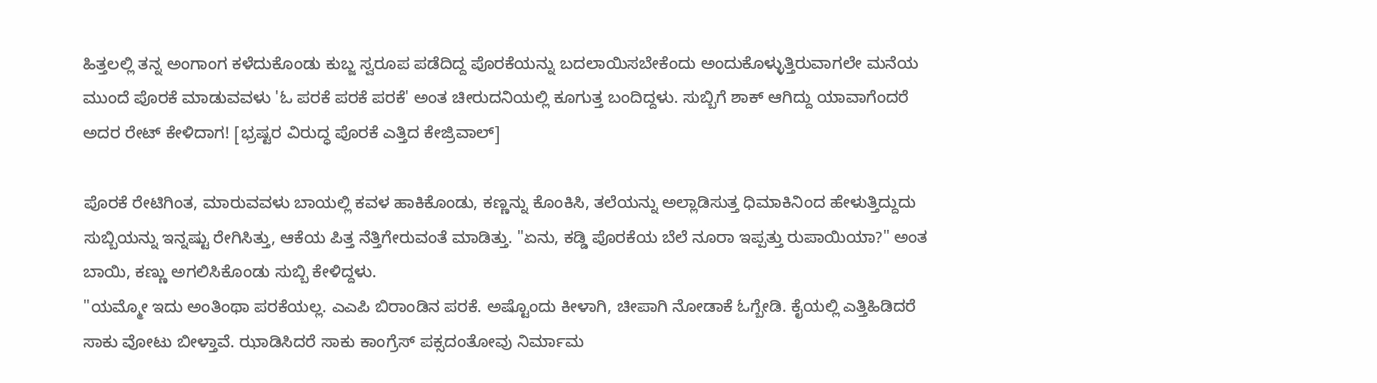ಹಿತ್ತಲಲ್ಲಿ ತನ್ನ ಅಂಗಾಂಗ ಕಳೆದುಕೊಂಡು ಕುಬ್ಜ ಸ್ವರೂಪ ಪಡೆದಿದ್ದ ಪೊರಕೆಯನ್ನು ಬದಲಾಯಿಸಬೇಕೆಂದು ಅಂದುಕೊಳ್ಳುತ್ತಿರುವಾಗಲೇ ಮನೆಯ ಮುಂದೆ ಪೊರಕೆ ಮಾಡುವವಳು 'ಓ ಪರಕೆ ಪರಕೆ ಪರಕೆ' ಅಂತ ಚೀರುದನಿಯಲ್ಲಿ ಕೂಗುತ್ತ ಬಂದಿದ್ದಳು. ಸುಬ್ಬಿಗೆ ಶಾಕ್ ಆಗಿದ್ದು ಯಾವಾಗೆಂದರೆ ಅದರ ರೇಟ್ ಕೇಳಿದಾಗ! [ಭ್ರಷ್ಟರ ವಿರುದ್ಧ ಪೊರಕೆ ಎತ್ತಿದ ಕೇಜ್ರಿವಾಲ್]

ಪೊರಕೆ ರೇಟಿಗಿಂತ, ಮಾರುವವಳು ಬಾಯಲ್ಲಿ ಕವಳ ಹಾಕಿಕೊಂಡು, ಕಣ್ಣನ್ನು ಕೊಂಕಿಸಿ, ತಲೆಯನ್ನು ಅಲ್ಲಾಡಿಸುತ್ತ ಧಿಮಾಕಿನಿಂದ ಹೇಳುತ್ತಿದ್ದುದು ಸುಬ್ಬಿಯನ್ನು ಇನ್ನಷ್ಟು ರೇಗಿಸಿತ್ತು, ಆಕೆಯ ಪಿತ್ತ ನೆತ್ತಿಗೇರುವಂತೆ ಮಾಡಿತ್ತು. "ಏನು, ಕಡ್ಡಿ ಪೊರಕೆಯ ಬೆಲೆ ನೂರಾ ಇಪ್ಪತ್ತು ರುಪಾಯಿಯಾ?" ಅಂತ ಬಾಯಿ, ಕಣ್ಣು ಅಗಲಿಸಿಕೊಂಡು ಸುಬ್ಬಿ ಕೇಳಿದ್ದಳು.
"ಯಮ್ಮೋ ಇದು ಅಂತಿಂಥಾ ಪರಕೆಯಲ್ಲ. ಎಎಪಿ ಬಿರಾಂಡಿನ ಪರಕೆ. ಅಷ್ಟೊಂದು ಕೀಳಾಗಿ, ಚೀಪಾಗಿ ನೋಡಾಕೆ ಓಗ್ಬೇಡಿ. ಕೈಯಲ್ಲಿ ಎತ್ತಿಹಿಡಿದರೆ ಸಾಕು ವೋಟು ಬೀಳ್ತಾವೆ. ಝಾಡಿಸಿದರೆ ಸಾಕು ಕಾಂಗ್ರೆಸ್ ಪಕ್ಸದಂತೋವು ನಿರ್ಮಾಮ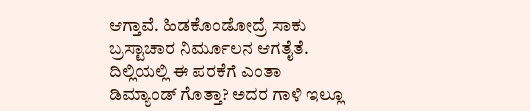ಆಗ್ತಾವೆ. ಹಿಡಕೊಂಡೋದ್ರೆ ಸಾಕು ಬ್ರಸ್ಟಾಚಾರ ನಿರ್ಮೂಲನ ಆಗತೈತೆ. ದಿಲ್ಲಿಯಲ್ಲಿ ಈ ಪರಕೆಗೆ ಎಂತಾ ಡಿಮ್ಯಾಂಡ್ ಗೊತ್ತಾ? ಅದರ ಗಾಳಿ ಇಲ್ಲೂ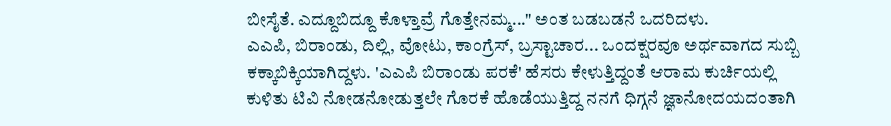ಬೀಸೈತೆ. ಎದ್ದೂಬಿದ್ದೂ ಕೊಳ್ತಾವ್ರೆ ಗೊತ್ತೇನಮ್ಮ..." ಅಂತ ಬಡಬಡನೆ ಒದರಿದಳು.
ಎಎಪಿ, ಬಿರಾಂಡು, ದಿಲ್ಲಿ, ವೋಟು, ಕಾಂಗ್ರೆಸ್, ಬ್ರಸ್ಟಾಚಾರ... ಒಂದಕ್ಷರವೂ ಅರ್ಥವಾಗದ ಸುಬ್ಬಿ ಕಕ್ಕಾಬಿಕ್ಕಿಯಾಗಿದ್ದಳು. 'ಎಎಪಿ ಬಿರಾಂಡು ಪರಕೆ' ಹೆಸರು ಕೇಳುತ್ತಿದ್ದಂತೆ ಆರಾಮ ಕುರ್ಚಿಯಲ್ಲಿ ಕುಳಿತು ಟಿವಿ ನೋಡನೋಡುತ್ತಲೇ ಗೊರಕೆ ಹೊಡೆಯುತ್ತಿದ್ದ ನನಗೆ ಧಿಗ್ಗನೆ ಜ್ಞಾನೋದಯದಂತಾಗಿ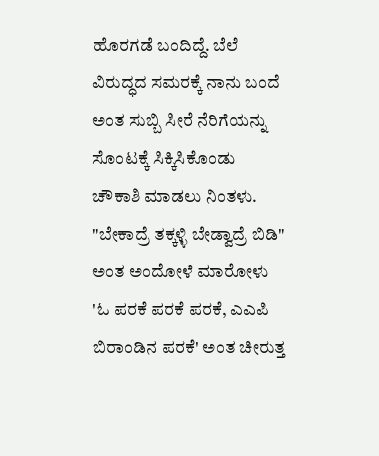ಹೊರಗಡೆ ಬಂದಿದ್ದೆ. ಬೆಲೆ ವಿರುದ್ಧದ ಸಮರಕ್ಕೆ ನಾನು ಬಂದೆ ಅಂತ ಸುಬ್ಬಿ ಸೀರೆ ನೆರಿಗೆಯನ್ನು ಸೊಂಟಕ್ಕೆ ಸಿಕ್ಕಿಸಿಕೊಂಡು ಚೌಕಾಶಿ ಮಾಡಲು ನಿಂತಳು.
"ಬೇಕಾದ್ರೆ ತಕ್ಕಳ್ಳಿ ಬೇಡ್ವಾದ್ರೆ ಬಿಡಿ" ಅಂತ ಅಂದೋಳೆ ಮಾರೋಳು 'ಓ ಪರಕೆ ಪರಕೆ ಪರಕೆ, ಎಎಪಿ ಬಿರಾಂಡಿನ ಪರಕೆ' ಅಂತ ಚೀರುತ್ತ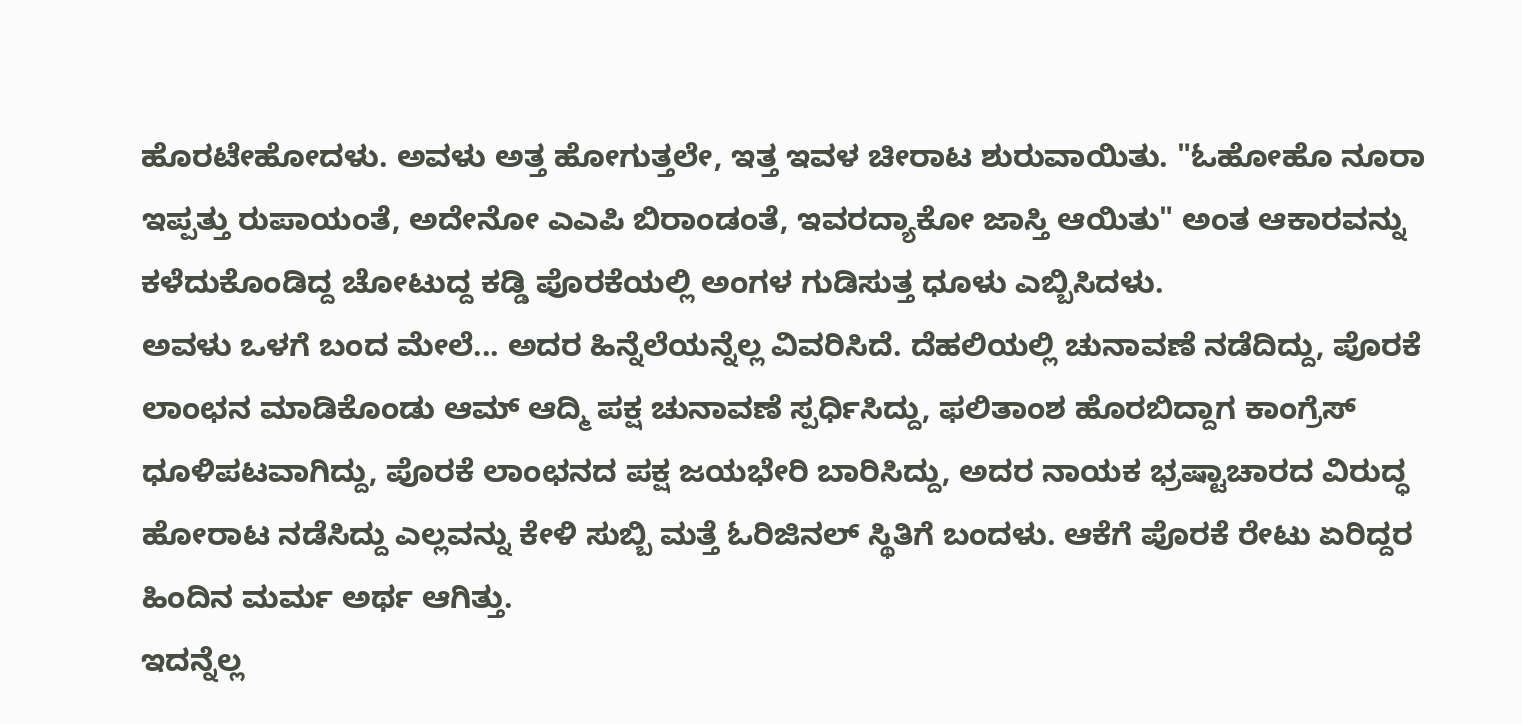ಹೊರಟೇಹೋದಳು. ಅವಳು ಅತ್ತ ಹೋಗುತ್ತಲೇ, ಇತ್ತ ಇವಳ ಚೀರಾಟ ಶುರುವಾಯಿತು. "ಓಹೋಹೊ ನೂರಾ ಇಪ್ಪತ್ತು ರುಪಾಯಂತೆ, ಅದೇನೋ ಎಎಪಿ ಬಿರಾಂಡಂತೆ, ಇವರದ್ಯಾಕೋ ಜಾಸ್ತಿ ಆಯಿತು" ಅಂತ ಆಕಾರವನ್ನು ಕಳೆದುಕೊಂಡಿದ್ದ ಚೋಟುದ್ದ ಕಡ್ಡಿ ಪೊರಕೆಯಲ್ಲಿ ಅಂಗಳ ಗುಡಿಸುತ್ತ ಧೂಳು ಎಬ್ಬಿಸಿದಳು.
ಅವಳು ಒಳಗೆ ಬಂದ ಮೇಲೆ... ಅದರ ಹಿನ್ನೆಲೆಯನ್ನೆಲ್ಲ ವಿವರಿಸಿದೆ. ದೆಹಲಿಯಲ್ಲಿ ಚುನಾವಣೆ ನಡೆದಿದ್ದು, ಪೊರಕೆ ಲಾಂಛನ ಮಾಡಿಕೊಂಡು ಆಮ್ ಆದ್ಮಿ ಪಕ್ಷ ಚುನಾವಣೆ ಸ್ಪರ್ಧಿಸಿದ್ದು, ಫಲಿತಾಂಶ ಹೊರಬಿದ್ದಾಗ ಕಾಂಗ್ರೆಸ್ ಧೂಳಿಪಟವಾಗಿದ್ದು, ಪೊರಕೆ ಲಾಂಛನದ ಪಕ್ಷ ಜಯಭೇರಿ ಬಾರಿಸಿದ್ದು, ಅದರ ನಾಯಕ ಭ್ರಷ್ಟಾಚಾರದ ವಿರುದ್ಧ ಹೋರಾಟ ನಡೆಸಿದ್ದು ಎಲ್ಲವನ್ನು ಕೇಳಿ ಸುಬ್ಬಿ ಮತ್ತೆ ಓರಿಜಿನಲ್ ಸ್ಥಿತಿಗೆ ಬಂದಳು. ಆಕೆಗೆ ಪೊರಕೆ ರೇಟು ಏರಿದ್ದರ ಹಿಂದಿನ ಮರ್ಮ ಅರ್ಥ ಆಗಿತ್ತು.
ಇದನ್ನೆಲ್ಲ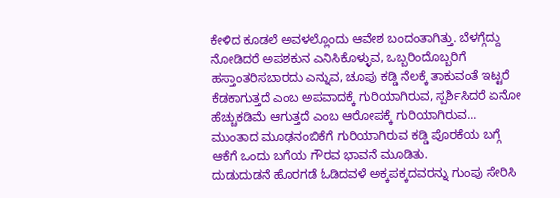ಕೇಳಿದ ಕೂಡಲೆ ಅವಳಲ್ಲೊಂದು ಆವೇಶ ಬಂದಂತಾಗಿತ್ತು. ಬೆಳಗ್ಗೆದ್ದು ನೋಡಿದರೆ ಅಪಶಕುನ ಎನಿಸಿಕೊಳ್ಳುವ, ಒಬ್ಬರಿಂದೊಬ್ಬರಿಗೆ ಹಸ್ತಾಂತರಿಸಬಾರದು ಎನ್ನುವ, ಚೂಪು ಕಡ್ಡಿ ನೆಲಕ್ಕೆ ತಾಕುವಂತೆ ಇಟ್ಟರೆ ಕೆಡಕಾಗುತ್ತದೆ ಎಂಬ ಅಪವಾದಕ್ಕೆ ಗುರಿಯಾಗಿರುವ, ಸ್ಪರ್ಶಿಸಿದರೆ ಏನೋ ಹೆಚ್ಚುಕಡಿಮೆ ಆಗುತ್ತದೆ ಎಂಬ ಆರೋಪಕ್ಕೆ ಗುರಿಯಾಗಿರುವ... ಮುಂತಾದ ಮೂಢನಂಬಿಕೆಗೆ ಗುರಿಯಾಗಿರುವ ಕಡ್ಡಿ ಪೊರಕೆಯ ಬಗ್ಗೆ ಆಕೆಗೆ ಒಂದು ಬಗೆಯ ಗೌರವ ಭಾವನೆ ಮೂಡಿತು.
ದುಡುದುಡನೆ ಹೊರಗಡೆ ಓಡಿದವಳೆ ಅಕ್ಕಪಕ್ಕದವರನ್ನು ಗುಂಪು ಸೇರಿಸಿ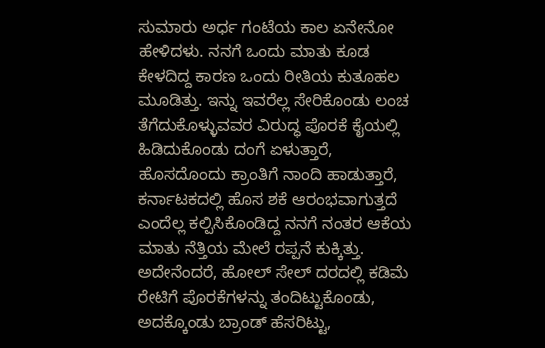ಸುಮಾರು ಅರ್ಧ ಗಂಟೆಯ ಕಾಲ ಏನೇನೋ ಹೇಳಿದಳು. ನನಗೆ ಒಂದು ಮಾತು ಕೂಡ ಕೇಳದಿದ್ದ ಕಾರಣ ಒಂದು ರೀತಿಯ ಕುತೂಹಲ ಮೂಡಿತ್ತು. ಇನ್ನು ಇವರೆಲ್ಲ ಸೇರಿಕೊಂಡು ಲಂಚ ತೆಗೆದುಕೊಳ್ಳುವವರ ವಿರುದ್ಧ ಪೊರಕೆ ಕೈಯಲ್ಲಿ ಹಿಡಿದುಕೊಂಡು ದಂಗೆ ಏಳುತ್ತಾರೆ, ಹೊಸದೊಂದು ಕ್ರಾಂತಿಗೆ ನಾಂದಿ ಹಾಡುತ್ತಾರೆ, ಕರ್ನಾಟಕದಲ್ಲಿ ಹೊಸ ಶಕೆ ಆರಂಭವಾಗುತ್ತದೆ ಎಂದೆಲ್ಲ ಕಲ್ಪಿಸಿಕೊಂಡಿದ್ದ ನನಗೆ ನಂತರ ಆಕೆಯ ಮಾತು ನೆತ್ತಿಯ ಮೇಲೆ ರಪ್ಪನೆ ಕುಕ್ಕಿತ್ತು.
ಅದೇನೆಂದರೆ, ಹೋಲ್ ಸೇಲ್ ದರದಲ್ಲಿ ಕಡಿಮೆ ರೇಟಿಗೆ ಪೊರಕೆಗಳನ್ನು ತಂದಿಟ್ಟುಕೊಂಡು, ಅದಕ್ಕೊಂಡು ಬ್ರಾಂಡ್ ಹೆಸರಿಟ್ಟು,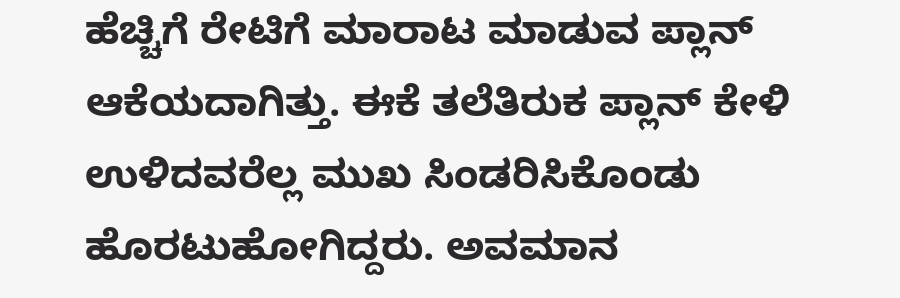ಹೆಚ್ಚಿಗೆ ರೇಟಿಗೆ ಮಾರಾಟ ಮಾಡುವ ಪ್ಲಾನ್ ಆಕೆಯದಾಗಿತ್ತು. ಈಕೆ ತಲೆತಿರುಕ ಪ್ಲಾನ್ ಕೇಳಿ ಉಳಿದವರೆಲ್ಲ ಮುಖ ಸಿಂಡರಿಸಿಕೊಂಡು ಹೊರಟುಹೋಗಿದ್ದರು. ಅವಮಾನ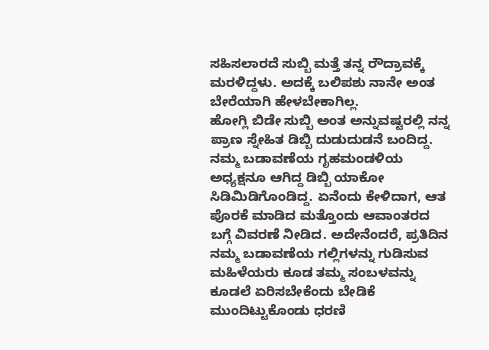ಸಹಿಸಲಾರದೆ ಸುಬ್ಬಿ ಮತ್ತೆ ತನ್ನ ರೌದ್ರಾವಕ್ಕೆ ಮರಳಿದ್ದಳು. ಅದಕ್ಕೆ ಬಲಿಪಶು ನಾನೇ ಅಂತ ಬೇರೆಯಾಗಿ ಹೇಳಬೇಕಾಗಿಲ್ಲ.
ಹೋಗ್ಲಿ ಬಿಡೇ ಸುಬ್ಬಿ ಅಂತ ಅನ್ನುವಷ್ಟರಲ್ಲಿ ನನ್ನ ಪ್ರಾಣ ಸ್ನೇಹಿತ ಡಿಬ್ಬಿ ದುಡುದುಡನೆ ಬಂದಿದ್ದ. ನಮ್ಮ ಬಡಾವಣೆಯ ಗೃಹಮಂಡಳಿಯ ಅಧ್ಯಕ್ಷನೂ ಆಗಿದ್ದ ಡಿಬ್ಬಿ ಯಾಕೋ ಸಿಡಿಮಿಡಿಗೊಂಡಿದ್ದ. ಏನೆಂದು ಕೇಳಿದಾಗ, ಆತ ಪೊರಕೆ ಮಾಡಿದ ಮತ್ತೊಂದು ಆವಾಂತರದ ಬಗ್ಗೆ ವಿವರಣೆ ನೀಡಿದ. ಅದೇನೆಂದರೆ, ಪ್ರತಿದಿನ ನಮ್ಮ ಬಡಾವಣೆಯ ಗಲ್ಲಿಗಳನ್ನು ಗುಡಿಸುವ ಮಹಿಳೆಯರು ಕೂಡ ತಮ್ಮ ಸಂಬಳವನ್ನು ಕೂಡಲೆ ಏರಿಸಬೇಕೆಂದು ಬೇಡಿಕೆ ಮುಂದಿಟ್ಟುಕೊಂಡು ಧರಣಿ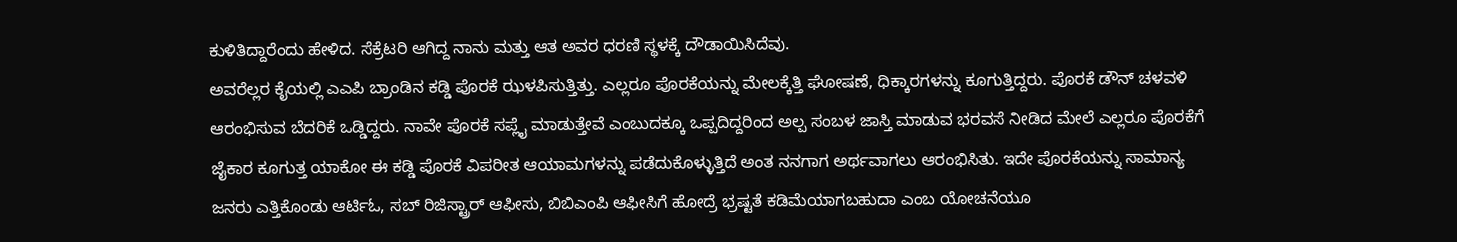ಕುಳಿತಿದ್ದಾರೆಂದು ಹೇಳಿದ. ಸೆಕ್ರೆಟರಿ ಆಗಿದ್ದ ನಾನು ಮತ್ತು ಆತ ಅವರ ಧರಣಿ ಸ್ಥಳಕ್ಕೆ ದೌಡಾಯಿಸಿದೆವು.
ಅವರೆಲ್ಲರ ಕೈಯಲ್ಲಿ ಎಎಪಿ ಬ್ರಾಂಡಿನ ಕಡ್ಡಿ ಪೊರಕೆ ಝಳಪಿಸುತ್ತಿತ್ತು. ಎಲ್ಲರೂ ಪೊರಕೆಯನ್ನು ಮೇಲಕ್ಕೆತ್ತಿ ಘೋಷಣೆ, ಧಿಕ್ಕಾರಗಳನ್ನು ಕೂಗುತ್ತಿದ್ದರು. ಪೊರಕೆ ಡೌನ್ ಚಳವಳಿ ಆರಂಭಿಸುವ ಬೆದರಿಕೆ ಒಡ್ಡಿದ್ದರು. ನಾವೇ ಪೊರಕೆ ಸಪ್ಲೈ ಮಾಡುತ್ತೇವೆ ಎಂಬುದಕ್ಕೂ ಒಪ್ಪದಿದ್ದರಿಂದ ಅಲ್ಪ ಸಂಬಳ ಜಾಸ್ತಿ ಮಾಡುವ ಭರವಸೆ ನೀಡಿದ ಮೇಲೆ ಎಲ್ಲರೂ ಪೊರಕೆಗೆ ಜೈಕಾರ ಕೂಗುತ್ತ ಯಾಕೋ ಈ ಕಡ್ಡಿ ಪೊರಕೆ ವಿಪರೀತ ಆಯಾಮಗಳನ್ನು ಪಡೆದುಕೊಳ್ಳುತ್ತಿದೆ ಅಂತ ನನಗಾಗ ಅರ್ಥವಾಗಲು ಆರಂಭಿಸಿತು. ಇದೇ ಪೊರಕೆಯನ್ನು ಸಾಮಾನ್ಯ ಜನರು ಎತ್ತಿಕೊಂಡು ಆರ್ಟಿಓ, ಸಬ್ ರಿಜಿಸ್ಟ್ರಾರ್ ಆಫೀಸು, ಬಿಬಿಎಂಪಿ ಆಫೀಸಿಗೆ ಹೋದ್ರೆ ಭ್ರಷ್ಟತೆ ಕಡಿಮೆಯಾಗಬಹುದಾ ಎಂಬ ಯೋಚನೆಯೂ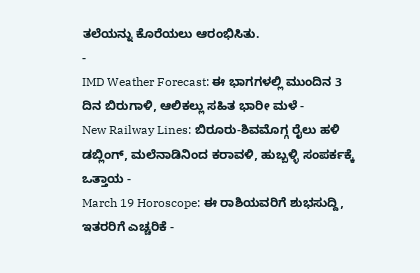ತಲೆಯನ್ನು ಕೊರೆಯಲು ಆರಂಭಿಸಿತು.
-
IMD Weather Forecast: ಈ ಭಾಗಗಳಲ್ಲಿ ಮುಂದಿನ 3 ದಿನ ಬಿರುಗಾಳಿ, ಆಲಿಕಲ್ಲು ಸಹಿತ ಭಾರೀ ಮಳೆ -
New Railway Lines: ಬಿರೂರು-ಶಿವಮೊಗ್ಗ ರೈಲು ಹಳಿ ಡಬ್ಲಿಂಗ್, ಮಲೆನಾಡಿನಿಂದ ಕರಾವಳಿ, ಹುಬ್ಬಳ್ಳಿ ಸಂಪರ್ಕಕ್ಕೆ ಒತ್ತಾಯ -
March 19 Horoscope: ಈ ರಾಶಿಯವರಿಗೆ ಶುಭಸುದ್ದಿ, ಇತರರಿಗೆ ಎಚ್ಚರಿಕೆ -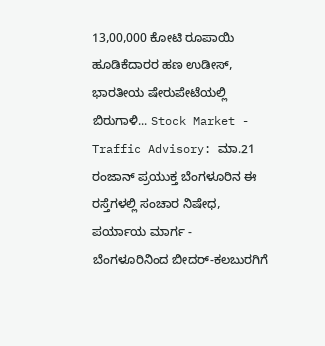13,00,000 ಕೋಟಿ ರೂಪಾಯಿ ಹೂಡಿಕೆದಾರರ ಹಣ ಉಡೀಸ್, ಭಾರತೀಯ ಷೇರುಪೇಟೆಯಲ್ಲಿ ಬಿರುಗಾಳಿ... Stock Market -
Traffic Advisory: ಮಾ.21 ರಂಜಾನ್ ಪ್ರಯುಕ್ತ ಬೆಂಗಳೂರಿನ ಈ ರಸ್ತೆಗಳಲ್ಲಿ ಸಂಚಾರ ನಿಷೇಧ, ಪರ್ಯಾಯ ಮಾರ್ಗ -
ಬೆಂಗಳೂರಿನಿಂದ ಬೀದರ್-ಕಲಬುರಗಿಗೆ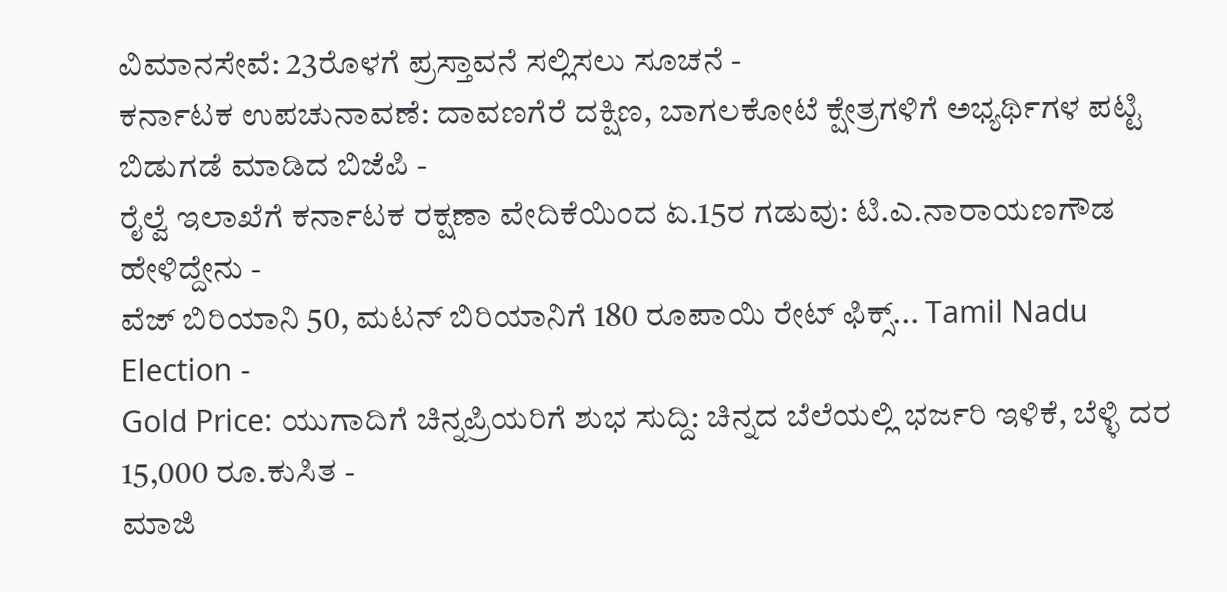ವಿಮಾನಸೇವೆ: 23ರೊಳಗೆ ಪ್ರಸ್ತಾವನೆ ಸಲ್ಲಿಸಲು ಸೂಚನೆ -
ಕರ್ನಾಟಕ ಉಪಚುನಾವಣೆ: ದಾವಣಗೆರೆ ದಕ್ಷಿಣ, ಬಾಗಲಕೋಟೆ ಕ್ಷೇತ್ರಗಳಿಗೆ ಅಭ್ಯರ್ಥಿಗಳ ಪಟ್ಟಿ ಬಿಡುಗಡೆ ಮಾಡಿದ ಬಿಜೆಪಿ -
ರೈಲ್ವೆ ಇಲಾಖೆಗೆ ಕರ್ನಾಟಕ ರಕ್ಷಣಾ ವೇದಿಕೆಯಿಂದ ಏ.15ರ ಗಡುವು: ಟಿ.ಎ.ನಾರಾಯಣಗೌಡ ಹೇಳಿದ್ದೇನು -
ವೆಜ್ ಬಿರಿಯಾನಿ 50, ಮಟನ್ ಬಿರಿಯಾನಿಗೆ 180 ರೂಪಾಯಿ ರೇಟ್ ಫಿಕ್ಸ್... Tamil Nadu Election -
Gold Price: ಯುಗಾದಿಗೆ ಚಿನ್ನಪ್ರಿಯರಿಗೆ ಶುಭ ಸುದ್ದಿ: ಚಿನ್ನದ ಬೆಲೆಯಲ್ಲಿ ಭರ್ಜರಿ ಇಳಿಕೆ, ಬೆಳ್ಳಿ ದರ 15,000 ರೂ.ಕುಸಿತ -
ಮಾಜಿ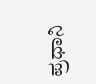ಪ್ರಧಾನಿ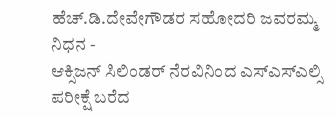ಹೆಚ್.ಡಿ.ದೇವೇಗೌಡರ ಸಹೋದರಿ ಜವರಮ್ಮ ನಿಧನ -
ಆಕ್ಸಿಜನ್ ಸಿಲಿಂಡರ್ ನೆರವಿನಿಂದ ಎಸ್ಎಸ್ಎಲ್ಸಿ ಪರೀಕ್ಷೆ ಬರೆದ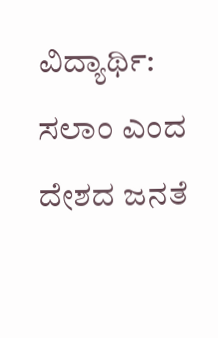ವಿದ್ಯಾರ್ಥಿ: ಸಲಾಂ ಎಂದ ದೇಶದ ಜನತೆ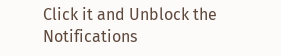Click it and Unblock the Notifications